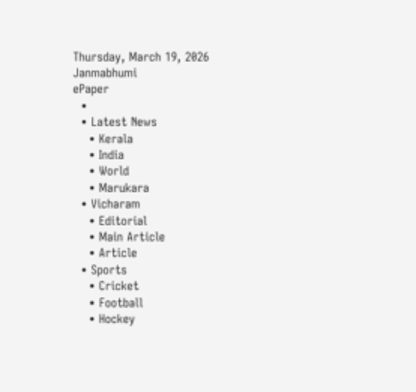Thursday, March 19, 2026
Janmabhumi
ePaper
  •
  • Latest News
    • Kerala
    • India
    • World
    • Marukara
  • Vicharam
    • Editorial
    • Main Article
    • Article
  • Sports
    • Cricket
    • Football
    • Hockey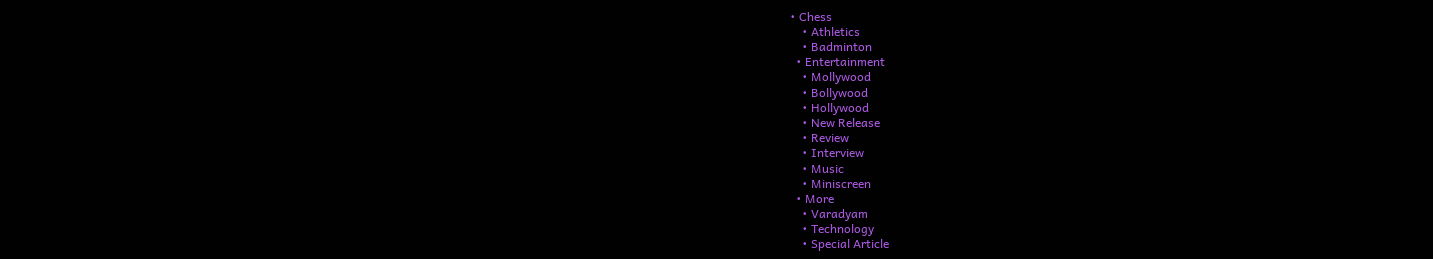• Chess
    • Athletics
    • Badminton
  • Entertainment
    • Mollywood
    • Bollywood
    • Hollywood
    • New Release
    • Review
    • Interview
    • Music
    • Miniscreen
  • More
    • Varadyam
    • Technology
    • Special Article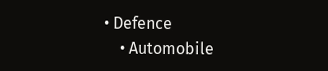• Defence
    • Automobile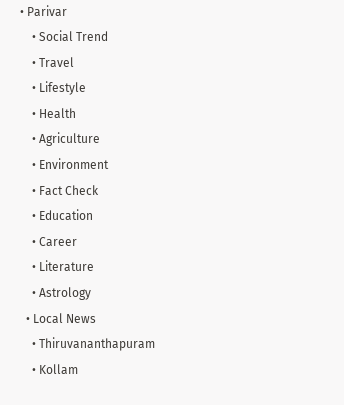• Parivar
    • Social Trend
    • Travel
    • Lifestyle
    • Health
    • Agriculture
    • Environment
    • Fact Check
    • Education
    • Career
    • Literature
    • Astrology
  • Local News
    • Thiruvananthapuram
    • Kollam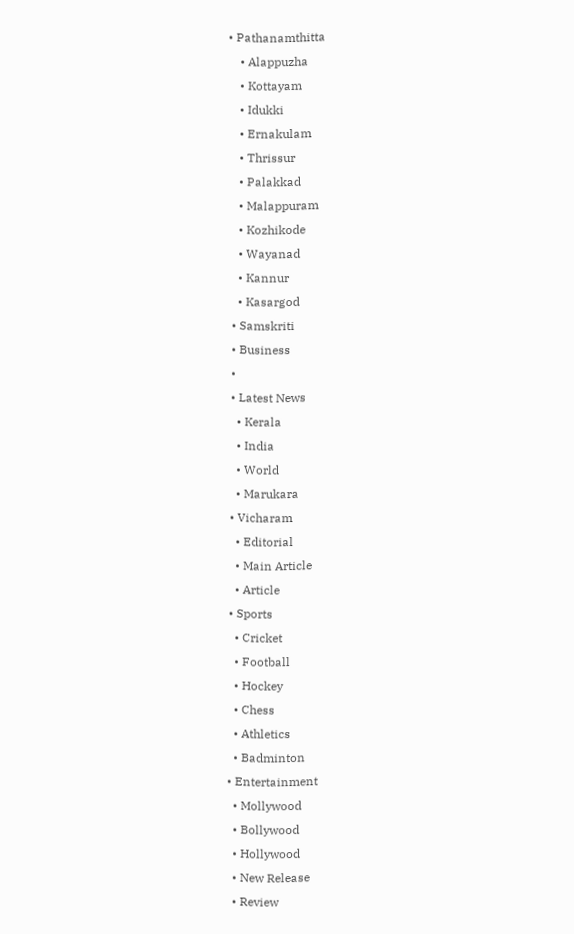• Pathanamthitta
    • Alappuzha
    • Kottayam
    • Idukki
    • Ernakulam
    • Thrissur
    • Palakkad
    • Malappuram
    • Kozhikode
    • Wayanad
    • Kannur
    • Kasargod
  • Samskriti
  • Business
  •
  • Latest News
    • Kerala
    • India
    • World
    • Marukara
  • Vicharam
    • Editorial
    • Main Article
    • Article
  • Sports
    • Cricket
    • Football
    • Hockey
    • Chess
    • Athletics
    • Badminton
  • Entertainment
    • Mollywood
    • Bollywood
    • Hollywood
    • New Release
    • Review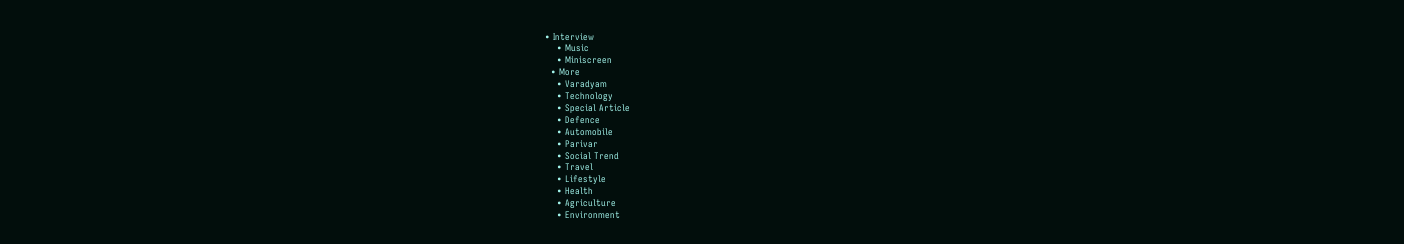• Interview
    • Music
    • Miniscreen
  • More
    • Varadyam
    • Technology
    • Special Article
    • Defence
    • Automobile
    • Parivar
    • Social Trend
    • Travel
    • Lifestyle
    • Health
    • Agriculture
    • Environment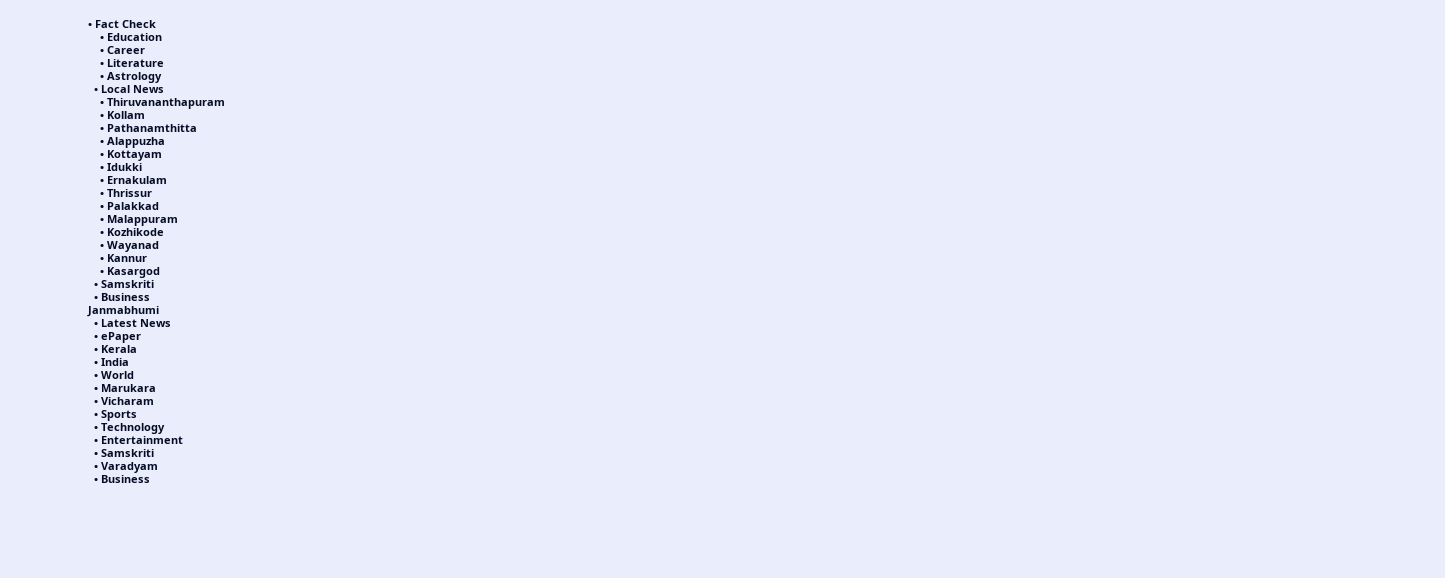• Fact Check
    • Education
    • Career
    • Literature
    • Astrology
  • Local News
    • Thiruvananthapuram
    • Kollam
    • Pathanamthitta
    • Alappuzha
    • Kottayam
    • Idukki
    • Ernakulam
    • Thrissur
    • Palakkad
    • Malappuram
    • Kozhikode
    • Wayanad
    • Kannur
    • Kasargod
  • Samskriti
  • Business
Janmabhumi
  • Latest News
  • ePaper
  • Kerala
  • India
  • World
  • Marukara
  • Vicharam
  • Sports
  • Technology
  • Entertainment
  • Samskriti
  • Varadyam
  • Business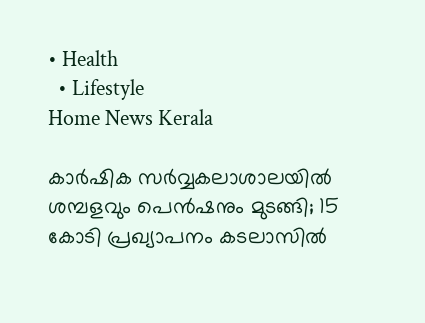• Health
  • Lifestyle
Home News Kerala

കാര്‍ഷിക സര്‍വ്വകലാശാലയില്‍ ശമ്പളവും പെന്‍ഷനും മുടങ്ങി; 15 കോടി പ്രഖ്യാപനം കടലാസില്‍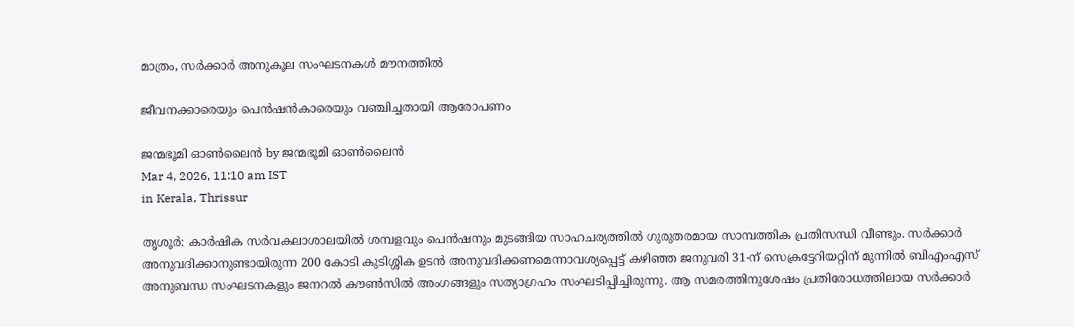മാത്രം, സര്‍ക്കാര്‍ അനുകൂല സംഘടനകള്‍ മൗനത്തില്‍

ജീവനക്കാരെയും പെന്‍ഷന്‍കാരെയും വഞ്ചിച്ചതായി ആരോപണം

ജന്മഭൂമി ഓണ്‍ലൈന്‍ by ജന്മഭൂമി ഓണ്‍ലൈന്‍
Mar 4, 2026, 11:10 am IST
in Kerala, Thrissur

തൃശൂര്‍: കാര്‍ഷിക സര്‍വകലാശാലയില്‍ ശമ്പളവും പെന്‍ഷനും മുടങ്ങിയ സാഹചര്യത്തില്‍ ഗുരുതരമായ സാമ്പത്തിക പ്രതിസന്ധി വീണ്ടും. സര്‍ക്കാര്‍ അനുവദിക്കാനുണ്ടായിരുന്ന 200 കോടി കുടിശ്ശിക ഉടന്‍ അനുവദിക്കണമെന്നാവശ്യപ്പെട്ട് കഴിഞ്ഞ ജനുവരി 31-ന് സെക്രട്ടേറിയറ്റിന് മുന്നില്‍ ബിഎംഎസ് അനുബന്ധ സംഘടനകളും ജനറല്‍ കൗണ്‍സില്‍ അംഗങ്ങളും സത്യാഗ്രഹം സംഘടിപ്പിച്ചിരുന്നു. ആ സമരത്തിനുശേഷം പ്രതിരോധത്തിലായ സര്‍ക്കാര്‍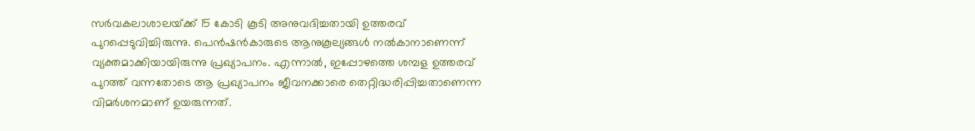സര്‍വകലാശാലയ്‌ക്ക് 15 കോടി കൂടി അനുവദിച്ചതായി ഉത്തരവ് പുറപ്പെടുവിച്ചിരുന്നു. പെന്‍ഷന്‍കാരുടെ ആനുകൂല്യങ്ങള്‍ നല്‍കാനാണെന്ന് വ്യക്തമാക്കിയായിരുന്നു പ്രഖ്യാപനം. എന്നാല്‍, ഇപ്പോഴത്തെ ശമ്പള ഉത്തരവ് പുറത്ത് വന്നതോടെ ആ പ്രഖ്യാപനം ജീവനക്കാരെ തെറ്റിദ്ധരിപ്പിച്ചതാണെന്ന വിമര്‍ശനമാണ് ഉയരുന്നത്.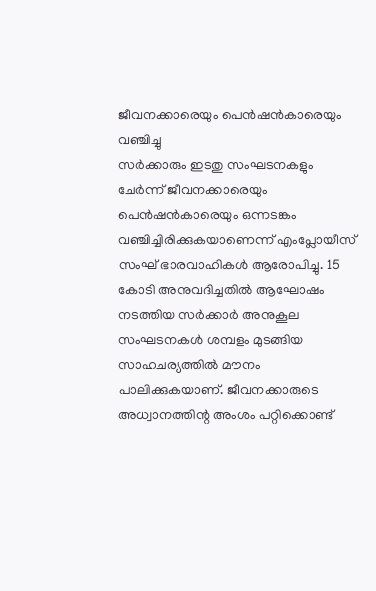ജീവനക്കാരെയും പെന്‍ഷന്‍കാരെയും വഞ്ചിച്ചു
സര്‍ക്കാരും ഇടതു സംഘടനകളും ചേര്‍ന്ന് ജീവനക്കാരെയും പെന്‍ഷന്‍കാരെയും ഒന്നടങ്കം വഞ്ചിച്ചിരിക്കുകയാണെന്ന് എംപ്ലോയീസ് സംഘ് ഭാരവാഹികള്‍ ആരോപിച്ചു. 15 കോടി അനുവദിച്ചതില്‍ ആഘോഷം നടത്തിയ സര്‍ക്കാര്‍ അനുകൂല സംഘടനകള്‍ ശമ്പളം മുടങ്ങിയ സാഹചര്യത്തില്‍ മൗനം പാലിക്കുകയാണ്. ജീവനക്കാരുടെ അധ്വാനത്തിന്റ അംശം പറ്റിക്കൊണ്ട്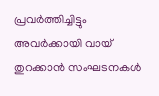പ്രവര്‍ത്തിച്ചിട്ടും അവര്‍ക്കായി വായ് തുറക്കാന്‍ സംഘടനകള്‍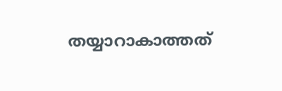തയ്യാറാകാത്തത്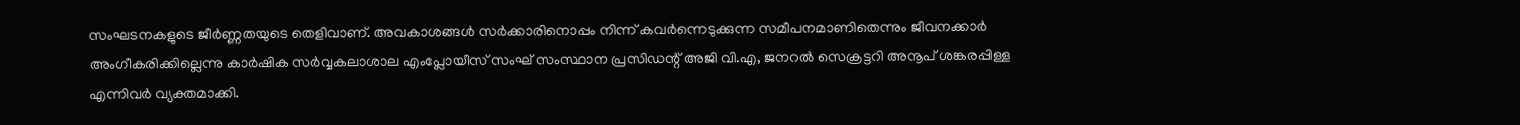സംഘടനകളുടെ ജീര്‍ണ്ണതയുടെ തെളിവാണ്. അവകാശങ്ങള്‍ സര്‍ക്കാരിനൊപ്പം നിന്ന് കവര്‍ന്നെടുക്കുന്ന സമീപനമാണിതെന്നും ജീവനക്കാര്‍ അംഗീകരിക്കില്ലെന്നു കാര്‍ഷിക സര്‍വ്വകലാശാല എംപ്ലോയീസ് സംഘ് സംസ്ഥാന പ്രസിഡന്റ് അജി വി.എ, ജനറല്‍ സെക്രട്ടറി അനൂപ് ശങ്കരപ്പിള്ള എന്നിവര്‍ വ്യക്തമാക്കി.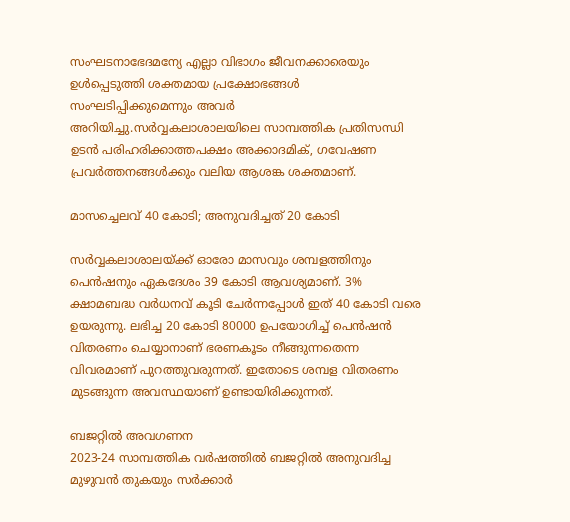സംഘടനാഭേദമന്യേ എല്ലാ വിഭാഗം ജീവനക്കാരെയും ഉള്‍പ്പെടുത്തി ശക്തമായ പ്രക്ഷോഭങ്ങള്‍ സംഘടിപ്പിക്കുമെന്നും അവര്‍ അറിയിച്ചു.സര്‍വ്വകലാശാലയിലെ സാമ്പത്തിക പ്രതിസന്ധി ഉടന്‍ പരിഹരിക്കാത്തപക്ഷം അക്കാദമിക്, ഗവേഷണ പ്രവര്‍ത്തനങ്ങള്‍ക്കും വലിയ ആശങ്ക ശക്തമാണ്.

മാസച്ചെലവ് 40 കോടി; അനുവദിച്ചത് 20 കോടി

സര്‍വ്വകലാശാലയ്‌ക്ക് ഓരോ മാസവും ശമ്പളത്തിനും പെന്‍ഷനും ഏകദേശം 39 കോടി ആവശ്യമാണ്. 3% ക്ഷാമബദ്ധ വര്‍ധനവ് കൂടി ചേര്‍ന്നപ്പോള്‍ ഇത് 40 കോടി വരെ ഉയരുന്നു. ലഭിച്ച 20 കോടി 80000 ഉപയോഗിച്ച് പെന്‍ഷന്‍ വിതരണം ചെയ്യാനാണ് ഭരണകൂടം നീങ്ങുന്നതെന്ന വിവരമാണ് പുറത്തുവരുന്നത്. ഇതോടെ ശമ്പള വിതരണം മുടങ്ങുന്ന അവസ്ഥയാണ് ഉണ്ടായിരിക്കുന്നത്.

ബജറ്റില്‍ അവഗണന
2023-24 സാമ്പത്തിക വര്‍ഷത്തില്‍ ബജറ്റില്‍ അനുവദിച്ച മുഴുവന്‍ തുകയും സര്‍ക്കാര്‍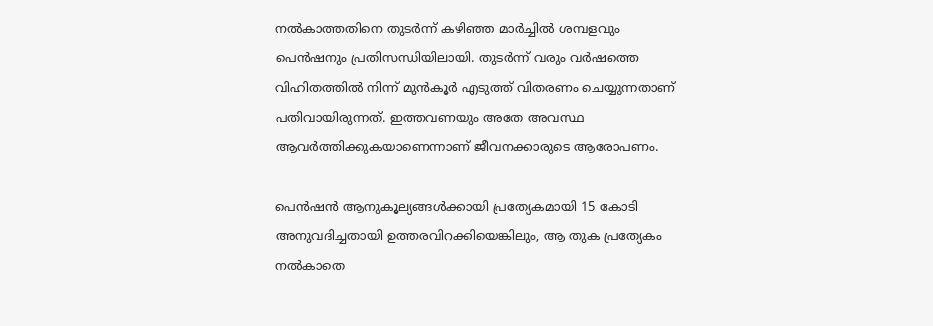നല്‍കാത്തതിനെ തുടര്‍ന്ന് കഴിഞ്ഞ മാര്‍ച്ചില്‍ ശമ്പളവും പെന്‍ഷനും പ്രതിസന്ധിയിലായി. തുടര്‍ന്ന് വരും വര്‍ഷത്തെ വിഹിതത്തില്‍ നിന്ന് മുന്‍കൂര്‍ എടുത്ത് വിതരണം ചെയ്യുന്നതാണ് പതിവായിരുന്നത്. ഇത്തവണയും അതേ അവസ്ഥ ആവര്‍ത്തിക്കുകയാണെന്നാണ് ജീവനക്കാരുടെ ആരോപണം.

പെന്‍ഷന്‍ ആനുകൂല്യങ്ങള്‍ക്കായി പ്രത്യേകമായി 15 കോടി അനുവദിച്ചതായി ഉത്തരവിറക്കിയെങ്കിലും, ആ തുക പ്രത്യേകം നല്‍കാതെ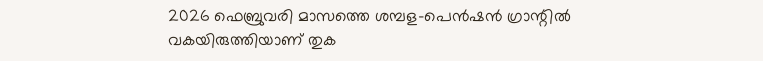2026 ഫെബ്രുവരി മാസത്തെ ശമ്പള-പെന്‍ഷന്‍ ഗ്രാന്റില്‍ വകയിരുത്തിയാണ് തുക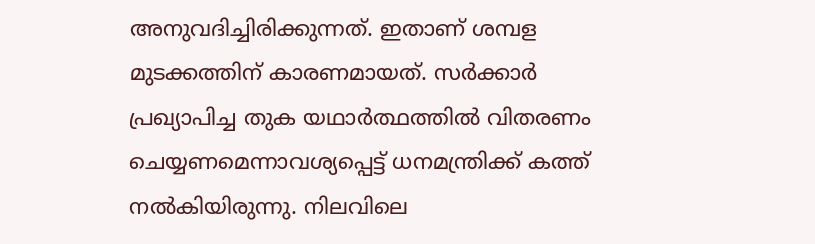അനുവദിച്ചിരിക്കുന്നത്. ഇതാണ് ശമ്പള മുടക്കത്തിന് കാരണമായത്. സര്‍ക്കാര്‍ പ്രഖ്യാപിച്ച തുക യഥാര്‍ത്ഥത്തില്‍ വിതരണം ചെയ്യണമെന്നാവശ്യപ്പെട്ട് ധനമന്ത്രിക്ക് കത്ത് നല്‍കിയിരുന്നു. നിലവിലെ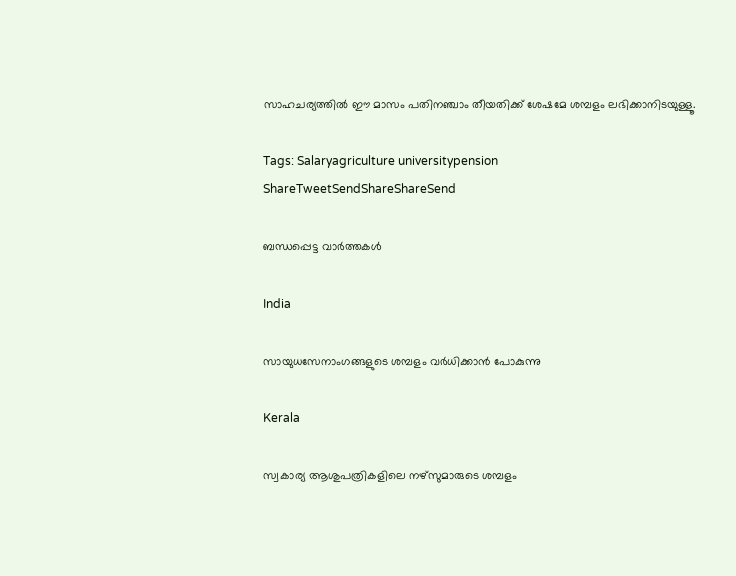സാഹചര്യത്തില്‍ ഈ മാസം പതിനഞ്ചാം തീയതിക്ക് ശേഷമേ ശമ്പളം ലഭിക്കാനിടയുള്ളൂ.

Tags: Salaryagriculture universitypension
ShareTweetSendShareShareSend

ബന്ധപ്പെട്ട വാര്‍ത്തകള്‍

India

സായുധസേനാംഗങ്ങളുടെ ശമ്പളം വര്‍ധിക്കാന്‍ പോകുന്നു

Kerala

സ്വകാര്യ ആശുപത്രികളിലെ നഴ്‌സുമാരുടെ ശമ്പളം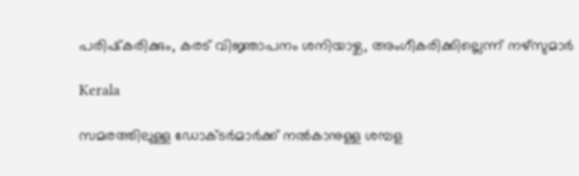പരിഷ്‌കരിക്കും, കരട് വിജ്ഞാപനം ശനിയാഴ്ച, അംഗീകരിക്കില്ലെന്ന് നഴ്‌സുമാര്‍

Kerala

സമരത്തിലുള്ള ഡോക്ടര്‍മാര്‍ക്ക് നല്‍കാനുള്ള ശമ്പള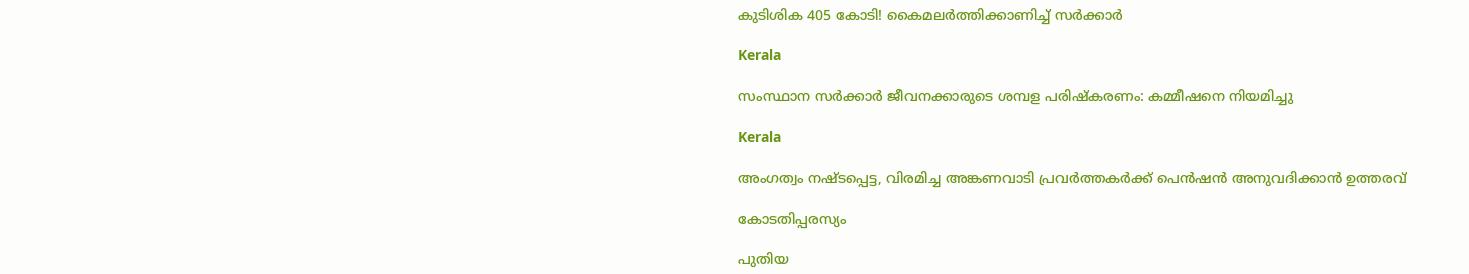കുടിശിക 405 കോടി! കൈമലര്‍ത്തിക്കാണിച്ച് സര്‍ക്കാര്‍

Kerala

സംസ്ഥാന സര്‍ക്കാര്‍ ജീവനക്കാരുടെ ശമ്പള പരിഷ്‌കരണം: കമ്മീഷനെ നിയമിച്ചു

Kerala

അംഗത്വം നഷ്ടപ്പെട്ട, വിരമിച്ച അങ്കണവാടി പ്രവര്‍ത്തകര്‍ക്ക് പെന്‍ഷന്‍ അനുവദിക്കാന്‍ ഉത്തരവ്

കോടതിപ്പരസ്യം

പുതിയ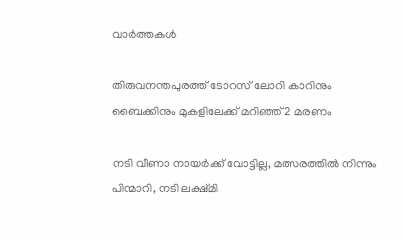വാര്‍ത്തകള്‍

തിരുവനന്തപുരത്ത് ടോറസ് ലോറി കാറിനും ബൈക്കിനും മുകളിലേക്ക് മറിഞ്ഞ് 2 മരണം

നടി വീണാ നായര്‍ക്ക് വോട്ടില്ല, മത്സരത്തില്‍ നിന്നും പിന്മാറി, നടി ലക്ഷ്മി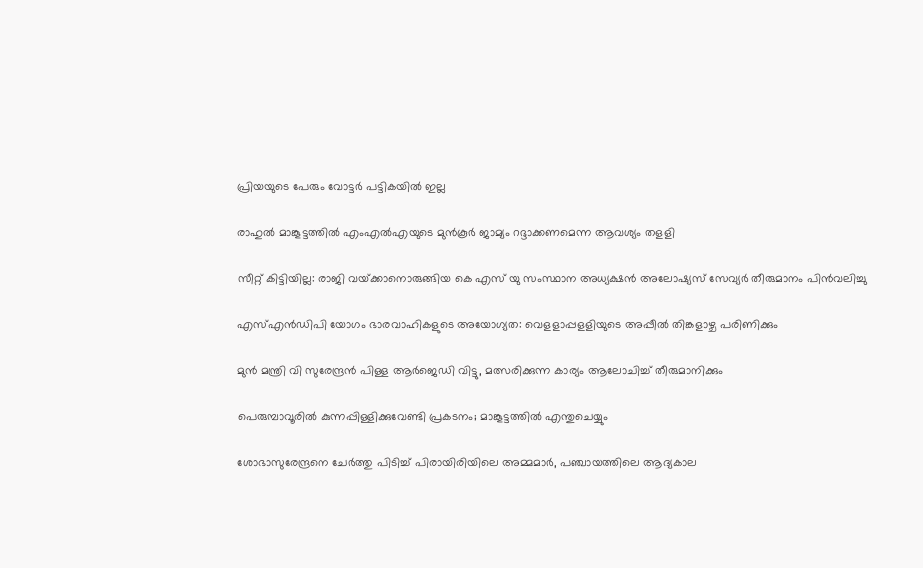പ്രിയയുടെ പേരും വോട്ടര്‍ പട്ടികയില്‍ ഇല്ല

രാഹുല്‍ മാങ്കൂട്ടത്തില്‍ എംഎല്‍എയുടെ മുന്‍കൂര്‍ ജാമ്യം റദ്ദാക്കണമെന്ന ആവശ്യം തളളി

സീറ്റ് കിട്ടിയില്ല: രാജി വയ്‌ക്കാനൊരുങ്ങിയ കെ എസ് യു സംസ്ഥാന അധ്യക്ഷന്‍ അലോഷ്യസ് സേവ്യര്‍ തീരുമാനം പിന്‍വലിച്ചു

എസ്എന്‍ഡിപി യോഗം ഭാരവാഹികളുടെ അയോഗ്യത: വെളളാപ്പളളിയുടെ അപ്പീല്‍ തിങ്കളാഴ്ച പരിണിക്കും

മുന്‍ മന്ത്രി വി സുരേന്ദ്രന്‍ പിള്ള ആര്‍ജെഡി വിട്ടു, മത്സരിക്കുന്ന കാര്യം ആലോചിച്ച് തീരുമാനിക്കും

പെരുമ്പാവൂരിൽ കുന്നപ്പിള്ളിക്കുവേണ്ടി പ്രകടനം; മാങ്കൂട്ടത്തിൽ എന്തുചെയ്യും

ശോഭാസുരേന്ദ്രനെ ചേര്‍ത്തു പിടിച്ച് പിരായിരിയിലെ അമ്മമാര്‍, പഞ്ചായത്തിലെ ആദ്യകാല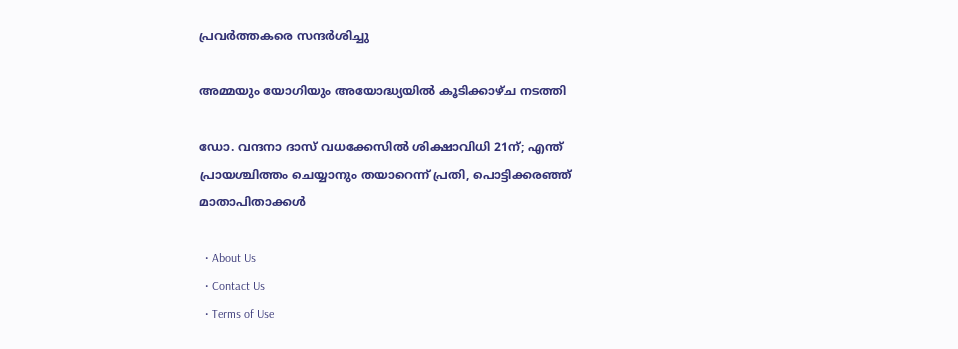പ്രവര്‍ത്തകരെ സന്ദര്‍ശിച്ചു

അമ്മയും യോഗിയും അയോദ്ധ്യയിൽ കൂടിക്കാഴ്ച നടത്തി

ഡോ. വന്ദനാ ദാസ് വധക്കേസിൽ ശിക്ഷാവിധി 21ന്; എന്ത് പ്രായശ്ചിത്തം ചെയ്യാനും തയാറെന്ന് പ്രതി, പൊട്ടിക്കരഞ്ഞ് മാതാപിതാക്കൾ

  • About Us
  • Contact Us
  • Terms of Use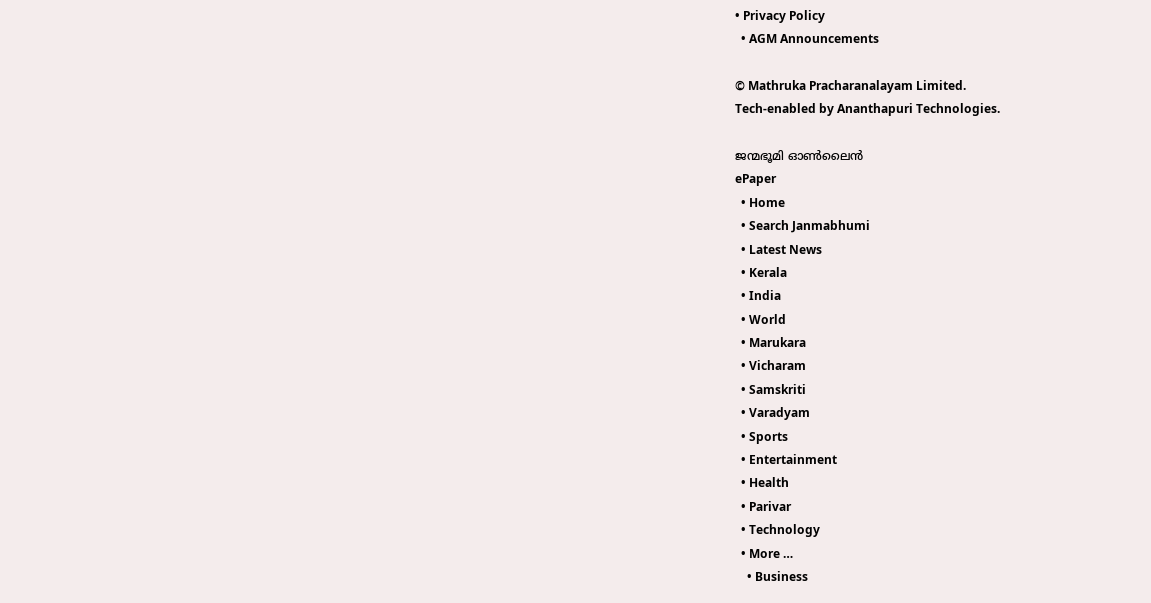• Privacy Policy
  • AGM Announcements

© Mathruka Pracharanalayam Limited.
Tech-enabled by Ananthapuri Technologies.

ജന്മഭൂമി ഓണ്‍ലൈന്‍
ePaper
  • Home
  • Search Janmabhumi
  • Latest News
  • Kerala
  • India
  • World
  • Marukara
  • Vicharam
  • Samskriti
  • Varadyam
  • Sports
  • Entertainment
  • Health
  • Parivar
  • Technology
  • More …
    • Business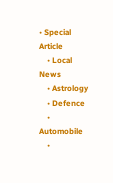• Special Article
    • Local News
    • Astrology
    • Defence
    • Automobile
    •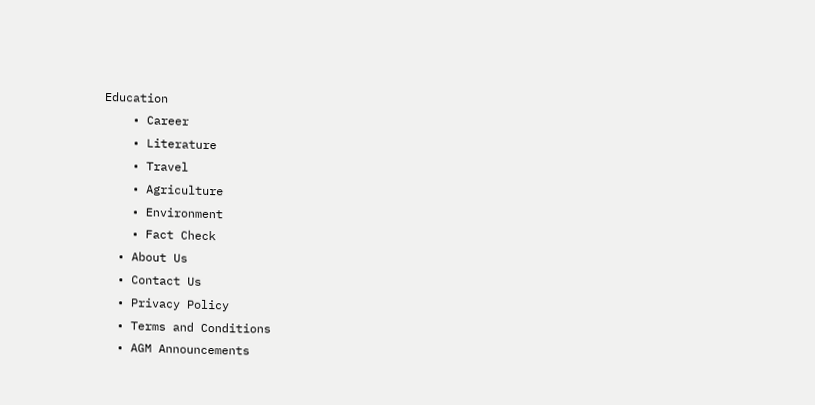Education
    • Career
    • Literature
    • Travel
    • Agriculture
    • Environment
    • Fact Check
  • About Us
  • Contact Us
  • Privacy Policy
  • Terms and Conditions
  • AGM Announcements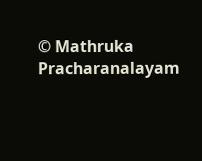© Mathruka Pracharanalayam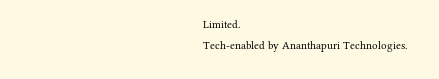Limited.
Tech-enabled by Ananthapuri Technologies.